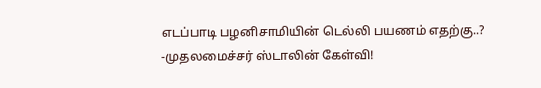எடப்பாடி பழனிசாமியின் டெல்லி பயணம் எதற்கு..? -முதலமைச்சர் ஸ்டாலின் கேள்வி!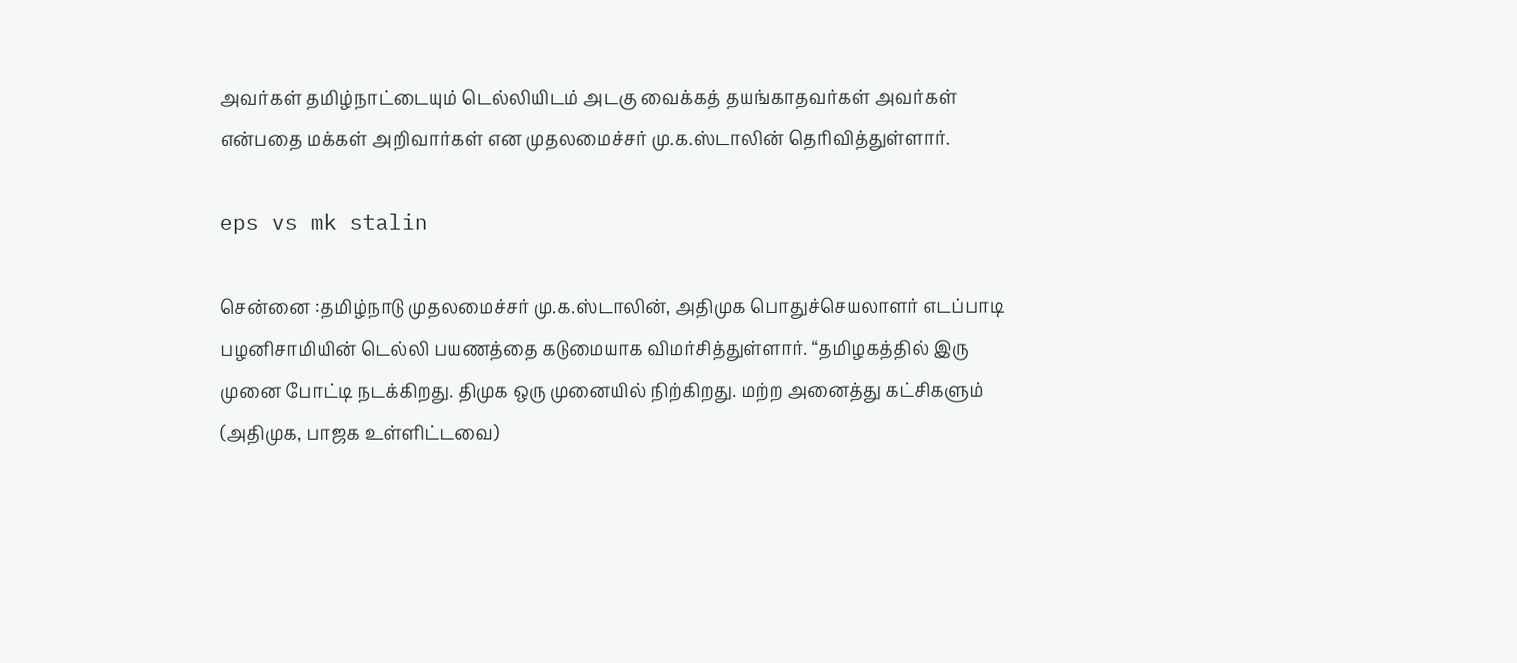அவர்கள் தமிழ்நாட்டையும் டெல்லியிடம் அடகு வைக்கத் தயங்காதவர்கள் அவர்கள் என்பதை மக்கள் அறிவார்கள் என முதலமைச்சர் மு.க.ஸ்டாலின் தெரிவித்துள்ளார்.

eps vs mk stalin

சென்னை :தமிழ்நாடு முதலமைச்சர் மு.க.ஸ்டாலின், அதிமுக பொதுச்செயலாளர் எடப்பாடி பழனிசாமியின் டெல்லி பயணத்தை கடுமையாக விமர்சித்துள்ளார். “தமிழகத்தில் இரு முனை போட்டி நடக்கிறது. திமுக ஒரு முனையில் நிற்கிறது. மற்ற அனைத்து கட்சிகளும் (அதிமுக, பாஜக உள்ளிட்டவை)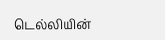டெல்லியின்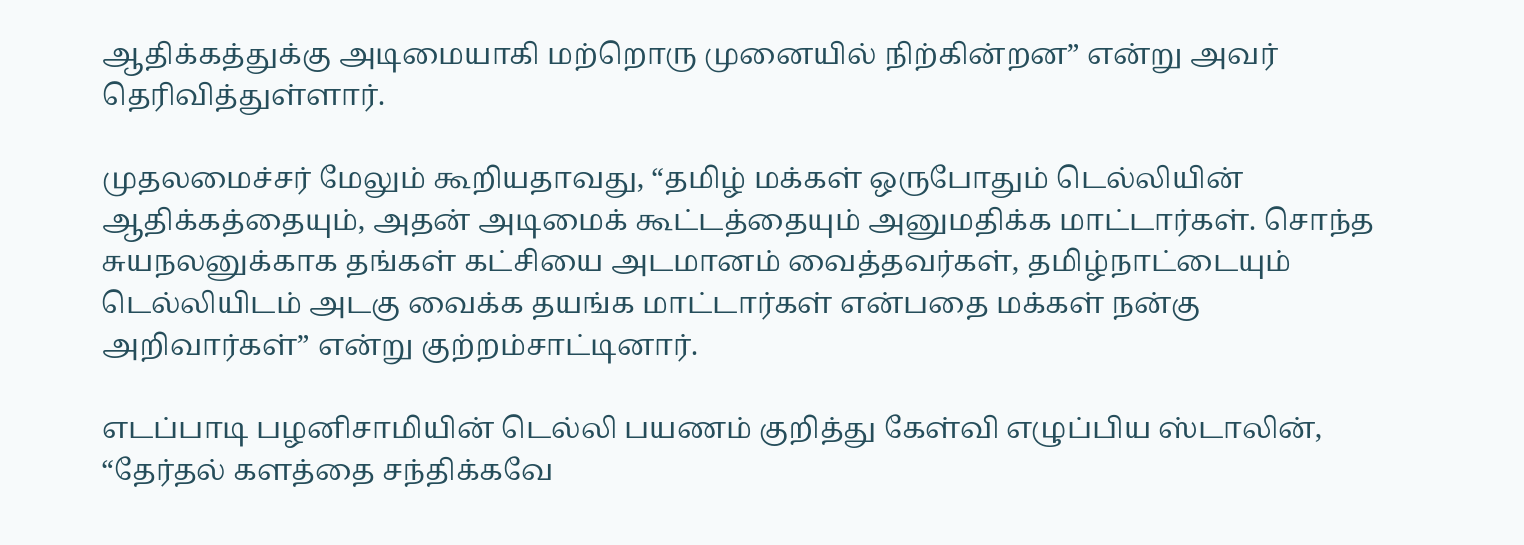ஆதிக்கத்துக்கு அடிமையாகி மற்றொரு முனையில் நிற்கின்றன” என்று அவர் தெரிவித்துள்ளார்.

முதலமைச்சர் மேலும் கூறியதாவது, “தமிழ் மக்கள் ஒருபோதும் டெல்லியின் ஆதிக்கத்தையும், அதன் அடிமைக் கூட்டத்தையும் அனுமதிக்க மாட்டார்கள். சொந்த சுயநலனுக்காக தங்கள் கட்சியை அடமானம் வைத்தவர்கள், தமிழ்நாட்டையும் டெல்லியிடம் அடகு வைக்க தயங்க மாட்டார்கள் என்பதை மக்கள் நன்கு அறிவார்கள்” என்று குற்றம்சாட்டினார்.

எடப்பாடி பழனிசாமியின் டெல்லி பயணம் குறித்து கேள்வி எழுப்பிய ஸ்டாலின், “தேர்தல் களத்தை சந்திக்கவே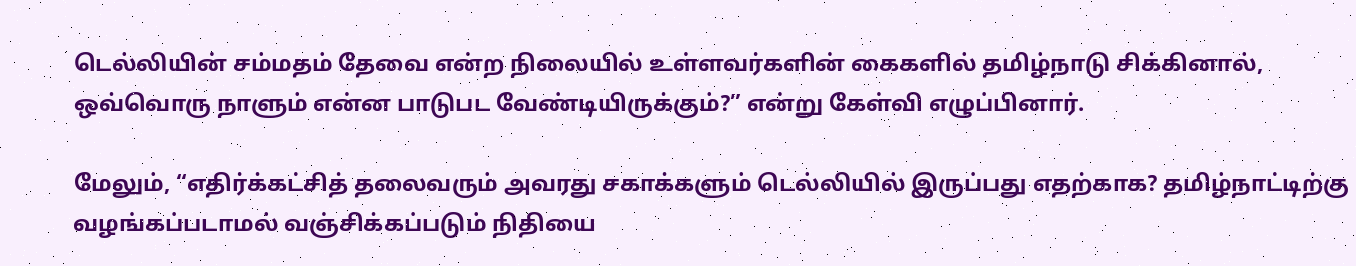டெல்லியின் சம்மதம் தேவை என்ற நிலையில் உள்ளவர்களின் கைகளில் தமிழ்நாடு சிக்கினால், ஒவ்வொரு நாளும் என்ன பாடுபட வேண்டியிருக்கும்?” என்று கேள்வி எழுப்பினார்.

மேலும், “எதிர்க்கட்சித் தலைவரும் அவரது சகாக்களும் டெல்லியில் இருப்பது எதற்காக? தமிழ்நாட்டிற்கு வழங்கப்படாமல் வஞ்சிக்கப்படும் நிதியை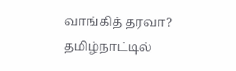வாங்கித் தரவா? தமிழ்நாட்டில்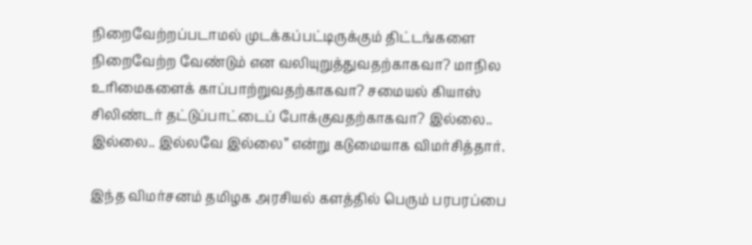நிறைவேற்றப்படாமல் முடக்கப்பட்டிருக்கும் திட்டங்களை நிறைவேற்ற வேண்டும் என வலியுறுத்துவதற்காகவா? மாநில உரிமைகளைக் காப்பாற்றுவதற்காகவா? சமையல் கியாஸ் சிலிண்டர் தட்டுப்பாட்டைப் போக்குவதற்காகவா? இல்லை.. இல்லை.. இல்லவே இல்லை” என்று கடுமையாக விமர்சித்தார்.

இந்த விமர்சனம் தமிழக அரசியல் களத்தில் பெரும் பரபரப்பை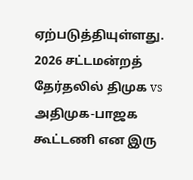ஏற்படுத்தியுள்ளது. 2026 சட்டமன்றத் தேர்தலில் திமுக vs அதிமுக-பாஜக கூட்டணி என இரு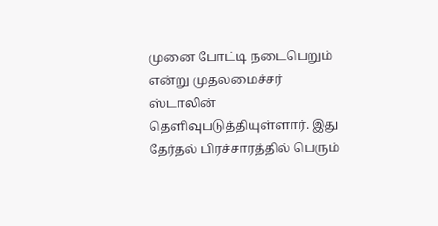முனை போட்டி நடைபெறும் என்று முதலமைச்சர் ஸ்டாலின் தெளிவுபடுத்தியுள்ளார். இது தேர்தல் பிரச்சாரத்தில் பெரும்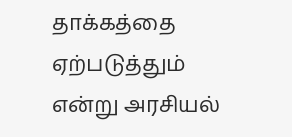தாக்கத்தை ஏற்படுத்தும் என்று அரசியல்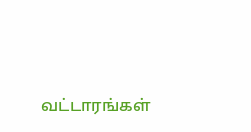வட்டாரங்கள்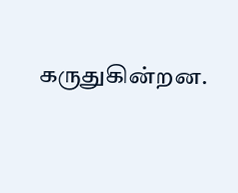கருதுகின்றன.